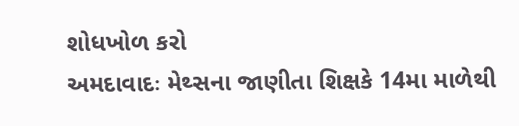શોધખોળ કરો
અમદાવાદઃ મેથ્સના જાણીતા શિક્ષકે 14મા માળેથી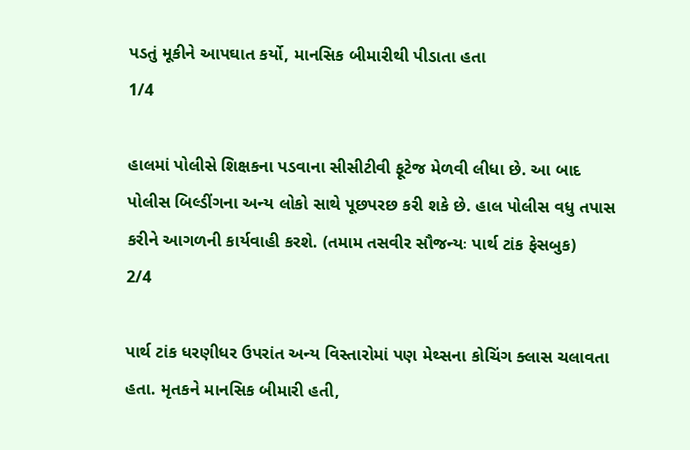પડતું મૂકીને આપઘાત કર્યો, માનસિક બીમારીથી પીડાતા હતા
1/4

હાલમાં પોલીસે શિક્ષકના પડવાના સીસીટીવી ફૂટેજ મેળવી લીધા છે. આ બાદ પોલીસ બિલ્ડીંગના અન્ય લોકો સાથે પૂછપરછ કરી શકે છે. હાલ પોલીસ વધુ તપાસ કરીને આગળની કાર્યવાહી કરશે. (તમામ તસવીર સૌજન્યઃ પાર્થ ટાંક ફેસબુક)
2/4

પાર્થ ટાંક ધરણીધર ઉપરાંત અન્ય વિસ્તારોમાં પણ મેથ્સના કોચિંગ ક્લાસ ચલાવતા હતા. મૃતકને માનસિક બીમારી હતી,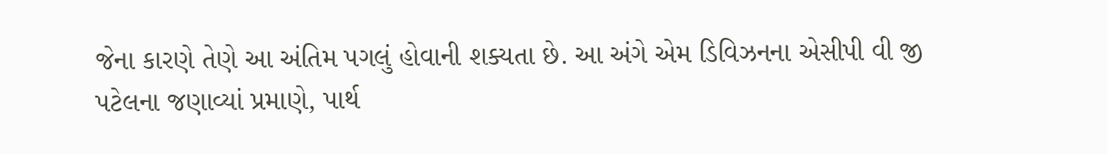જેના કારણે તેણે આ અંતિમ પગલું હોવાની શક્યતા છે. આ અંગે એમ ડિવિઝનના એસીપી વી જી પટેલના જણાવ્યાં પ્રમાણે, પાર્થ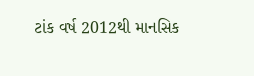ટાંક વર્ષ 2012થી માનસિક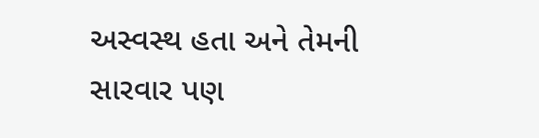અસ્વસ્થ હતા અને તેમની સારવાર પણ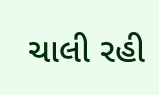ચાલી રહી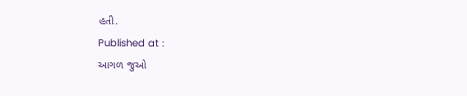હતી.
Published at :
આગળ જુઓ